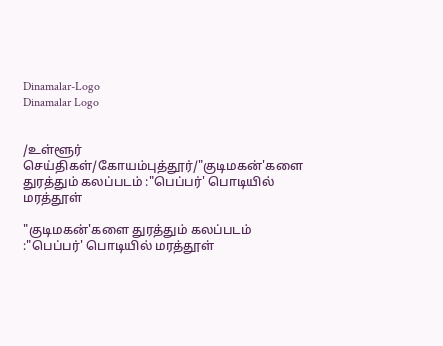Dinamalar-Logo
Dinamalar Logo


/உள்ளூர் செய்திகள்/கோயம்புத்தூர்/"குடிமகன்'களை துரத்தும் கலப்படம் :"பெப்பர்' பொடியில் மரத்தூள்

"குடிமகன்'களை துரத்தும் கலப்படம் :"பெப்பர்' பொடியில் மரத்தூள்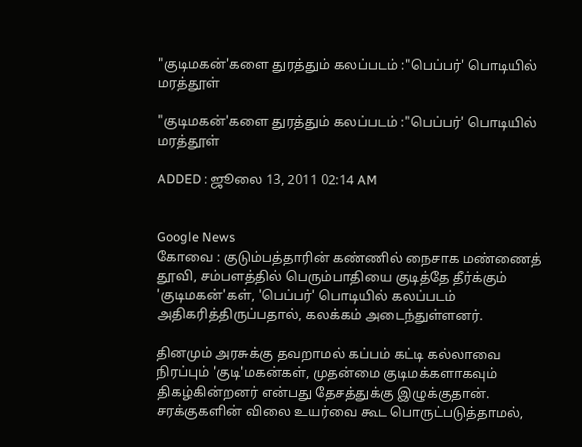"குடிமகன்'களை துரத்தும் கலப்படம் :"பெப்பர்' பொடியில் மரத்தூள்

"குடிமகன்'களை துரத்தும் கலப்படம் :"பெப்பர்' பொடியில் மரத்தூள்

ADDED : ஜூலை 13, 2011 02:14 AM


Google News
கோவை : குடும்பத்தாரின் கண்ணில் நைசாக மண்ணைத் தூவி, சம்பளத்தில் பெரும்பாதியை குடித்தே தீர்க்கும் 'குடிமகன்'கள், 'பெப்பர்' பொடியில் கலப்படம் அதிகரித்திருப்பதால், கலக்கம் அடைந்துள்ளனர்.

தினமும் அரசுக்கு தவறாமல் கப்பம் கட்டி கல்லாவை நிரப்பும் 'குடி'மகன்கள், முதன்மை குடிமக்களாகவும் திகழ்கின்றனர் என்பது தேசத்துக்கு இழுக்குதான். சரக்குகளின் விலை உயர்வை கூட பொருட்படுத்தாமல்,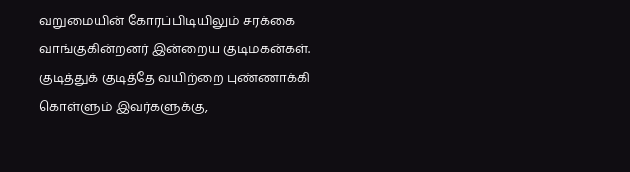வறுமையின் கோரப்பிடியிலும் சரக்கை வாங்குகின்றனர் இன்றைய குடிமகன்கள். குடித்துக் குடித்தே வயிற்றை புண்ணாக்கி கொள்ளும் இவர்களுக்கு,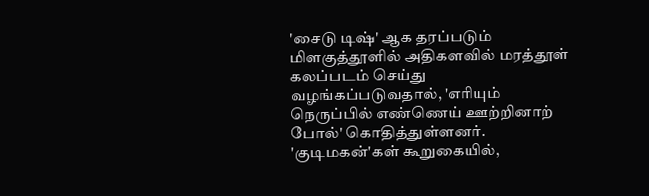'சைடு டிஷ்' ஆக தரப்படும் மிளகுத்தூளில் அதிகளவில் மரத்தூள் கலப்படம் செய்து வழங்கப்படுவதால், 'எரியும் நெருப்பில் எண்ணெய் ஊற்றினாற் போல்' கொதித்துள்ளனர். 'குடிமகன்'கள் கூறுகையில்,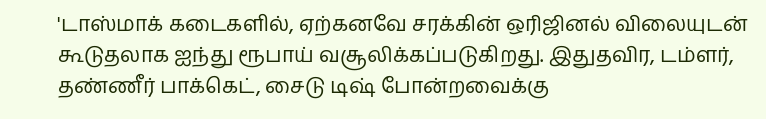'டாஸ்மாக் கடைகளில், ஏற்கனவே சரக்கின் ஒரிஜினல் விலையுடன் கூடுதலாக ஐந்து ரூபாய் வசூலிக்கப்படுகிறது. இதுதவிர, டம்ளர், தண்ணீர் பாக்கெட், சைடு டிஷ் போன்றவைக்கு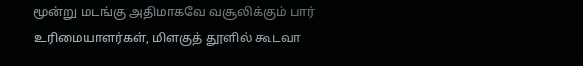மூன்று மடங்கு அதிமாகவே வசூலிக்கும் பார் உரிமையாளர்கள், மிளகுத் தூளில் கூடவா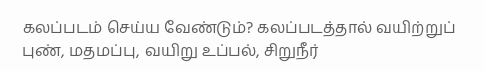கலப்படம் செய்ய வேண்டும்? கலப்படத்தால் வயிற்றுப் புண், மதமப்பு, வயிறு உப்பல், சிறுநீர்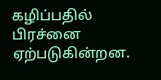கழிப்பதில் பிரச்னை ஏற்படுகின்றன.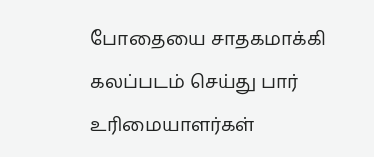போதையை சாதகமாக்கி கலப்படம் செய்து பார் உரிமையாளர்கள்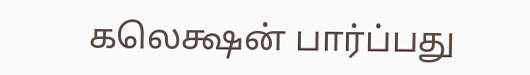கலெக்ஷன் பார்ப்பது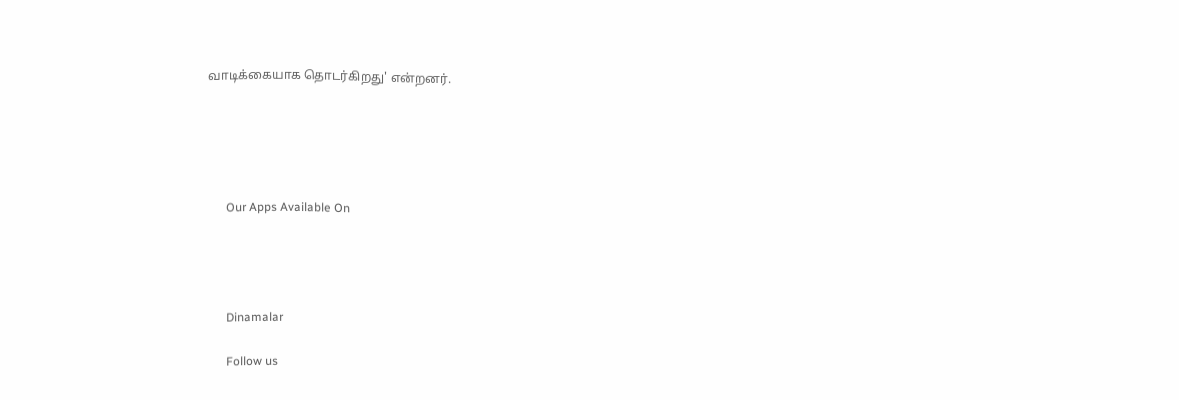வாடிக்கையாக தொடர்கிறது' என்றனர்.





      Our Apps Available On




      Dinamalar

      Follow us